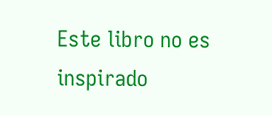Este libro no es inspirado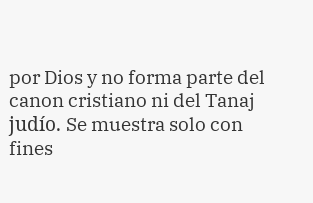por Dios y no forma parte del canon cristiano ni del Tanaj judío. Se muestra solo con fines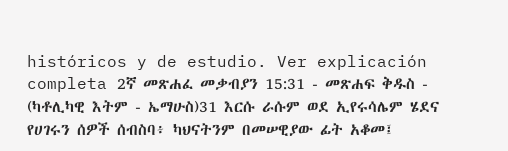históricos y de estudio. Ver explicación completa 2ኛ መጽሐፈ መቃብያን 15:31 - መጽሐፍ ቅዱስ - (ካቶሊካዊ እትም - ኤማሁስ)31 እርሱ ራሱም ወደ ኢየሩሳሌም ሄደና የሀገሩን ሰዎች ሰብስባ፥ ካህናትንም በመሠዊያው ፊት አቆመ፤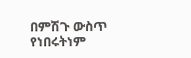በምሽጉ ውስጥ የነበሩትነም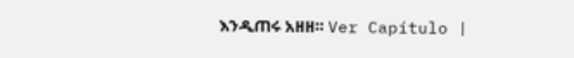እንዲጠሩ አዘዘ። Ver Capítulo |